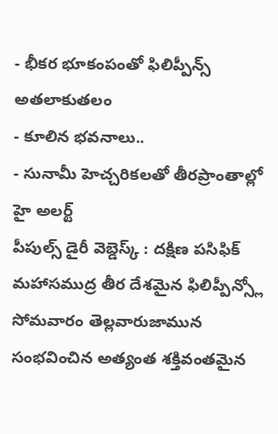- భీకర భూకంపంతో ఫిలిప్పీన్స్ అతలాకుతలం
- కూలిన భవనాలు..
- సునామీ హెచ్చరికలతో తీరప్రాంతాల్లో హై అలర్ట్
పీపుల్స్ డైరీ వెబ్డెస్క్ : దక్షిణ పసిఫిక్ మహాసముద్ర తీర దేశమైన ఫిలిప్పీన్స్లో సోమవారం తెల్లవారుజామున సంభవించిన అత్యంత శక్తివంతమైన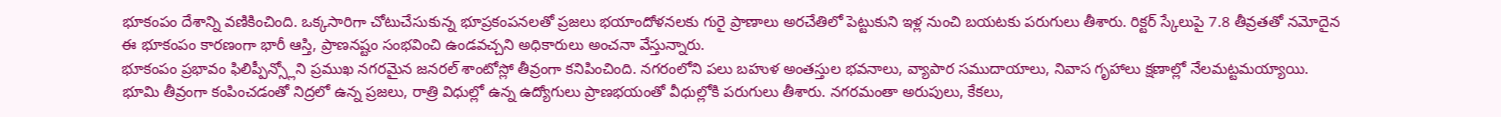భూకంపం దేశాన్ని వణికించింది. ఒక్కసారిగా చోటుచేసుకున్న భూప్రకంపనలతో ప్రజలు భయాందోళనలకు గురై ప్రాణాలు అరచేతిలో పెట్టుకుని ఇళ్ల నుంచి బయటకు పరుగులు తీశారు. రిక్టర్ స్కేలుపై 7.8 తీవ్రతతో నమోదైన ఈ భూకంపం కారణంగా భారీ ఆస్తి, ప్రాణనష్టం సంభవించి ఉండవచ్చని అధికారులు అంచనా వేస్తున్నారు.
భూకంపం ప్రభావం ఫిలిప్పీన్స్లోని ప్రముఖ నగరమైన జనరల్ శాంటోస్లో తీవ్రంగా కనిపించింది. నగరంలోని పలు బహుళ అంతస్తుల భవనాలు, వ్యాపార సముదాయాలు, నివాస గృహాలు క్షణాల్లో నేలమట్టమయ్యాయి. భూమి తీవ్రంగా కంపించడంతో నిద్రలో ఉన్న ప్రజలు, రాత్రి విధుల్లో ఉన్న ఉద్యోగులు ప్రాణభయంతో వీధుల్లోకి పరుగులు తీశారు. నగరమంతా అరుపులు, కేకలు,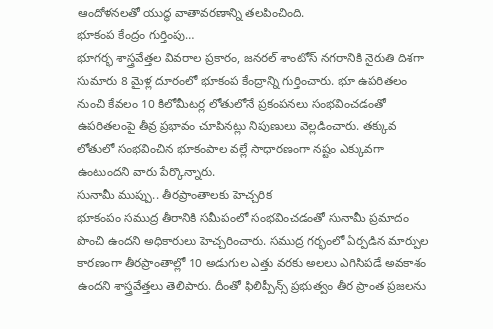ఆందోళనలతో యుద్ధ వాతావరణాన్ని తలపించింది.
భూకంప కేంద్రం గుర్తింపు…
భూగర్భ శాస్త్రవేత్తల వివరాల ప్రకారం, జనరల్ శాంటోస్ నగరానికి నైరుతి దిశగా సుమారు 8 మైళ్ల దూరంలో భూకంప కేంద్రాన్ని గుర్తించారు. భూ ఉపరితలం నుంచి కేవలం 10 కిలోమీటర్ల లోతులోనే ప్రకంపనలు సంభవించడంతో ఉపరితలంపై తీవ్ర ప్రభావం చూపినట్లు నిపుణులు వెల్లడించారు. తక్కువ లోతులో సంభవించిన భూకంపాల వల్లే సాధారణంగా నష్టం ఎక్కువగా ఉంటుందని వారు పేర్కొన్నారు.
సునామీ ముప్పు.. తీరప్రాంతాలకు హెచ్చరిక
భూకంపం సముద్ర తీరానికి సమీపంలో సంభవించడంతో సునామీ ప్రమాదం పొంచి ఉందని అధికారులు హెచ్చరించారు. సముద్ర గర్భంలో ఏర్పడిన మార్పుల కారణంగా తీరప్రాంతాల్లో 10 అడుగుల ఎత్తు వరకు అలలు ఎగిసిపడే అవకాశం ఉందని శాస్త్రవేత్తలు తెలిపారు. దీంతో ఫిలిప్పీన్స్ ప్రభుత్వం తీర ప్రాంత ప్రజలను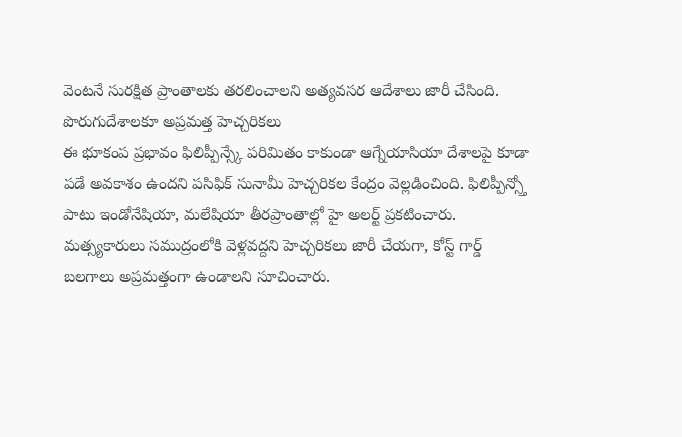వెంటనే సురక్షిత ప్రాంతాలకు తరలించాలని అత్యవసర ఆదేశాలు జారీ చేసింది.
పొరుగుదేశాలకూ అప్రమత్త హెచ్చరికలు
ఈ భూకంప ప్రభావం ఫిలిప్పీన్స్కే పరిమితం కాకుండా ఆగ్నేయాసియా దేశాలపై కూడా పడే అవకాశం ఉందని పసిఫిక్ సునామీ హెచ్చరికల కేంద్రం వెల్లడించింది. ఫిలిప్పీన్స్తో పాటు ఇండోనేషియా, మలేషియా తీరప్రాంతాల్లో హై అలర్ట్ ప్రకటించారు. మత్స్యకారులు సముద్రంలోకి వెళ్లవద్దని హెచ్చరికలు జారీ చేయగా, కోస్ట్ గార్డ్ బలగాలు అప్రమత్తంగా ఉండాలని సూచించారు.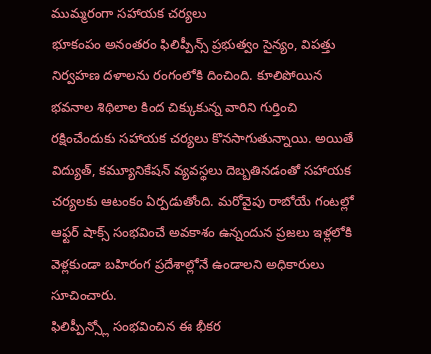ముమ్మరంగా సహాయక చర్యలు
భూకంపం అనంతరం ఫిలిప్పీన్స్ ప్రభుత్వం సైన్యం, విపత్తు నిర్వహణ దళాలను రంగంలోకి దించింది. కూలిపోయిన భవనాల శిథిలాల కింద చిక్కుకున్న వారిని గుర్తించి రక్షించేందుకు సహాయక చర్యలు కొనసాగుతున్నాయి. అయితే విద్యుత్, కమ్యూనికేషన్ వ్యవస్థలు దెబ్బతినడంతో సహాయక చర్యలకు ఆటంకం ఏర్పడుతోంది. మరోవైపు రాబోయే గంటల్లో ఆఫ్టర్ షాక్స్ సంభవించే అవకాశం ఉన్నందున ప్రజలు ఇళ్లలోకి వెళ్లకుండా బహిరంగ ప్రదేశాల్లోనే ఉండాలని అధికారులు సూచించారు.
ఫిలిప్పీన్స్లో సంభవించిన ఈ భీకర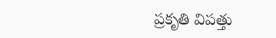ప్రకృతి విపత్తు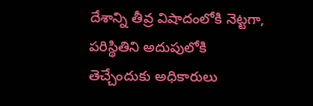దేశాన్ని తీవ్ర విషాదంలోకి నెట్టగా, పరిస్థితిని అదుపులోకి తెచ్చేందుకు అధికారులు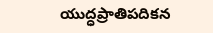యుద్ధప్రాతిపదికన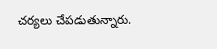చర్యలు చేపడుతున్నారు.